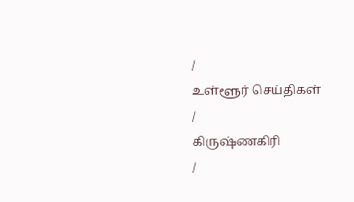/
உள்ளூர் செய்திகள்
/
கிருஷ்ணகிரி
/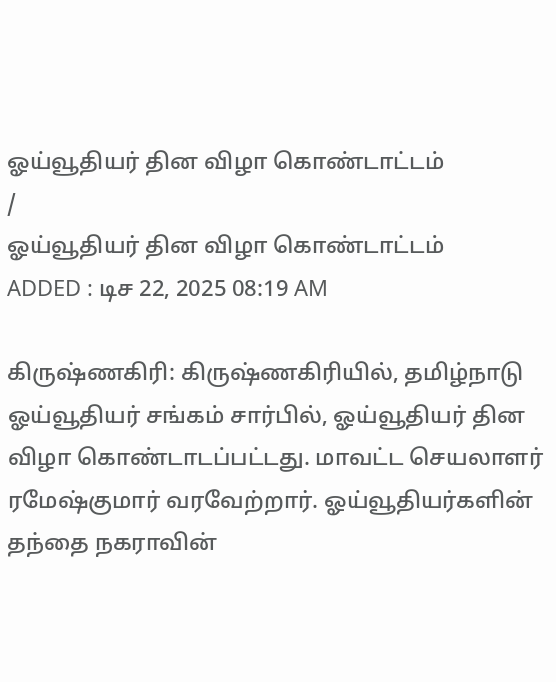ஓய்வூதியர் தின விழா கொண்டாட்டம்
/
ஓய்வூதியர் தின விழா கொண்டாட்டம்
ADDED : டிச 22, 2025 08:19 AM

கிருஷ்ணகிரி: கிருஷ்ணகிரியில், தமிழ்நாடு ஓய்வூதியர் சங்கம் சார்பில், ஓய்வூதியர் தின விழா கொண்டாடப்பட்டது. மாவட்ட செயலாளர் ரமேஷ்குமார் வரவேற்றார். ஓய்வூதியர்களின் தந்தை நகராவின்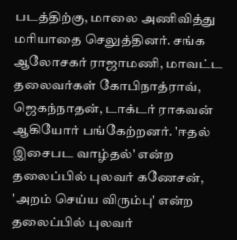படத்திற்கு, மாலை அணிவித்து மரியாதை செலுத்தினர். சங்க ஆலோசகர் ராஜாமணி, மாவட்ட தலைவர்கள் கோபிநாத்ராவ், ஜெகந்நாதன், டாக்டர் ராகவன் ஆகியோர் பங்கேற்றனர். 'ஈதல் இசைபட வாழ்தல்' என்ற தலைப்பில் புலவர் கணேசன், 'அறம் செய்ய விரும்பு' என்ற தலைப்பில் புலவர்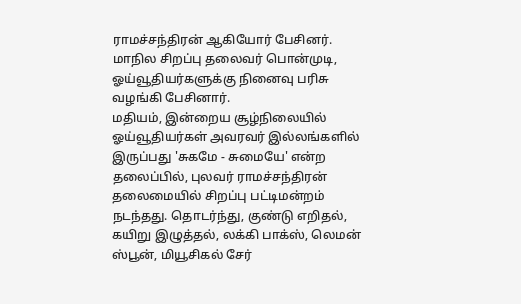ராமச்சந்திரன் ஆகியோர் பேசினர். மாநில சிறப்பு தலைவர் பொன்முடி, ஓய்வூதியர்களுக்கு நினைவு பரிசு வழங்கி பேசினார்.
மதியம், இன்றைய சூழ்நிலையில் ஓய்வூதியர்கள் அவரவர் இல்லங்களில் இருப்பது 'சுகமே - சுமையே' என்ற தலைப்பில், புலவர் ராமச்சந்திரன் தலைமையில் சிறப்பு பட்டிமன்றம் நடந்தது. தொடர்ந்து, குண்டு எறிதல், கயிறு இழுத்தல், லக்கி பாக்ஸ், லெமன் ஸ்பூன், மியூசிகல் சேர்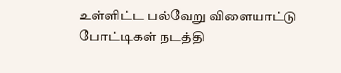உள்ளிட்ட பல்வேறு விளையாட்டு போட்டிகள் நடத்தி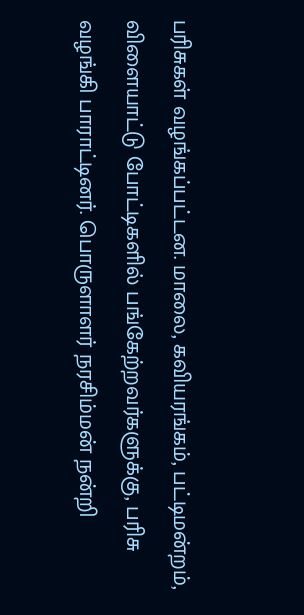பரிசுகள் வழங்கப்பட்டன. மாலை, கவியரங்கம், பட்டிமன்றம், விளையாட்டு போட்டிகளில் பங்கேற்றவர்களுக்கு, பரிசு வழங்கி பாராட்டினர். பொருளாளர் நரசிம்மன் நன்றி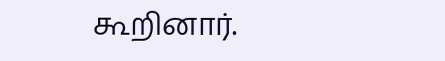கூறினார்.